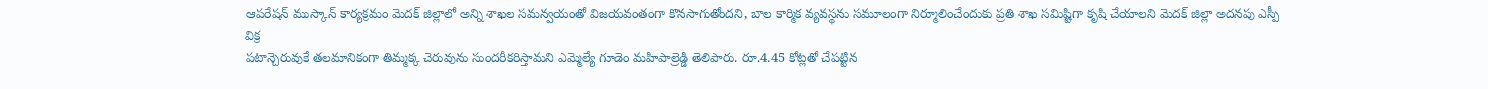ఆపరేషన్ ముస్కాన్ కార్యక్రమం మెదక్ జిల్లాలో అన్ని శాఖల సమన్వయంతో విజయవంతంగా కొనసాగుతోందని, బాల కార్మిక వ్యవస్థను సమూలంగా నిర్మూలించేందుకు ప్రతి శాఖ సమిష్టిగా కృషి చేయాలని మెదక్ జిల్లా అదనపు ఎస్పీ విక్ర
పటాన్చెరువుకే తలమానికంగా తిమ్మక్క చెరువును సుందరీకరిస్తామని ఎమ్మెల్యే గూడెం మహిపాల్రెడ్డి తెలిపారు. రూ.4.45 కోట్లతో చేపట్టిన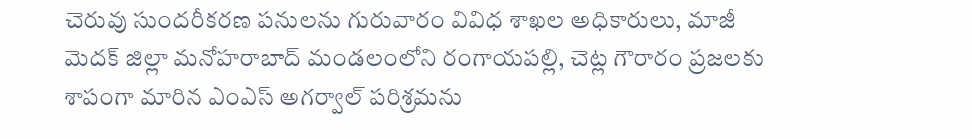చెరువు సుందరీకరణ పనులను గురువారం వివిధ శాఖల అధికారులు, మాజీ
మెదక్ జిల్లా మనోహరాబాద్ మండలంలోని రంగాయపల్లి, చెట్ల గౌరారం ప్రజలకు శాపంగా మారిన ఎంఎస్ అగర్వాల్ పరిశ్రమను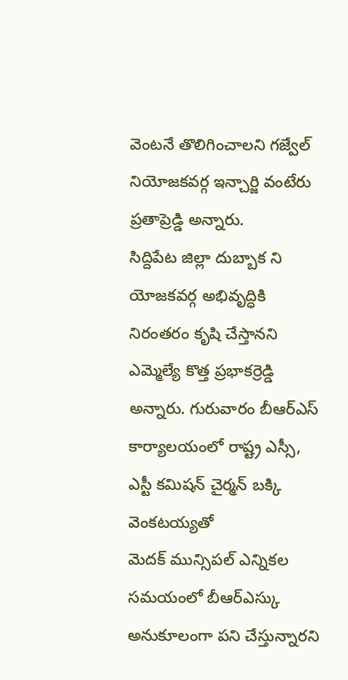వెంటనే తొలిగించాలని గజ్వేల్ నియోజకవర్గ ఇన్చార్జి వంటేరు ప్రతాప్రెడ్డి అన్నారు.
సిద్దిపేట జిల్లా దుబ్బాక ని యోజకవర్గ అభివృద్ధికి నిరంతరం కృషి చేస్తానని ఎమ్మెల్యే కొత్త ప్రభాకర్రెడ్డి అన్నారు. గురువారం బీఆర్ఎస్ కార్యాలయంలో రాష్ట్ర ఎస్సీ, ఎస్టీ కమిషన్ చైర్మన్ బక్కి వెంకటయ్యతో
మెదక్ మున్సిపల్ ఎన్నికల సమయంలో బీఆర్ఎస్కు అనుకూలంగా పని చేస్తున్నారని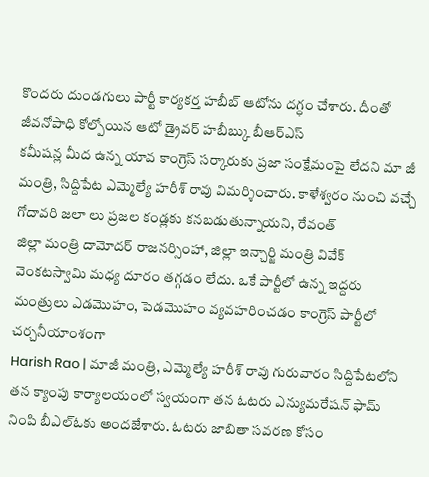కొందరు దుండగులు పార్టీ కార్యకర్త హబీబ్ ఆటోను దగ్ధం చేశారు. దీంతో జీవనోపాధి కోల్పోయిన ఆటో డ్రైవర్ హబీబ్కు బీఆర్ఎస్
కమీషన్ల మీద ఉన్న యావ కాంగ్రెస్ సర్కారుకు ప్రజా సంక్షేమంపై లేదని మా జీ మంత్రి, సిద్దిపేట ఎమ్మెల్యే హరీశ్ రావు విమర్శించారు. కాళేశ్వరం నుంచి వచ్చే గోదావరి జలా లు ప్రజల కండ్లకు కనబడుతున్నాయని, రేవంత్
జిల్లా మంత్రి దామోదర్ రాజనర్సింహా, జిల్లా ఇన్చార్జి మంత్రి వివేక్ వెంకటస్వామి మధ్య దూరం తగ్గడం లేదు. ఒకే పార్టీలో ఉన్న ఇద్దరు మంత్రులు ఎడమొహం, పెడమొహం వ్యవహరించడం కాంగ్రెస్ పార్టీలో చర్చనీయాంశంగా
Harish Rao | మాజీ మంత్రి, ఎమ్మెల్యే హరీశ్ రావు గురువారం సిద్దిపేటలోని తన క్యాంపు కార్యాలయంలో స్వయంగా తన ఓటరు ఎన్యుమరేషన్ ఫామ్ నింపి బీఎల్ఓకు అందజేశారు. ఓటరు జాబితా సవరణ కోసం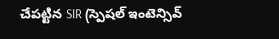చేపట్టిన SIR (స్పెషల్ ఇంటెన్సివ్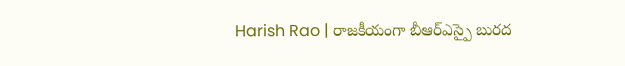Harish Rao | రాజకీయంగా బీఆర్ఎస్పై బురద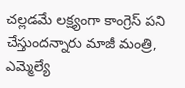చల్లడమే లక్ష్యంగా కాంగ్రెస్ పని చేస్తుందన్నారు మాజీ మంత్రి, ఎమ్మెల్యే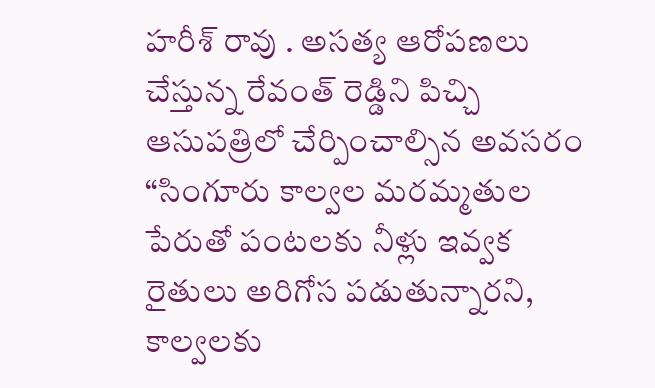హరీశ్ రావు . అసత్య ఆరోపణలు చేస్తున్న రేవంత్ రెడ్డిని పిచ్చి ఆసుపత్రిలో చేర్పించాల్సిన అవసరం
“సింగూరు కాల్వల మరమ్మతుల పేరుతో పంటలకు నీళ్లు ఇవ్వక రైతులు అరిగోస పడుతున్నారని, కాల్వలకు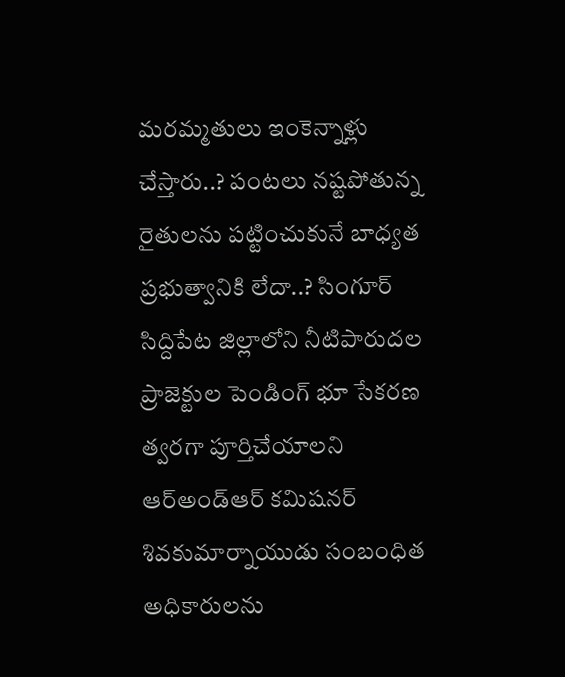మరమ్మతులు ఇంకెన్నాళ్లు చేస్తారు..? పంటలు నష్టపోతున్న రైతులను పట్టించుకునే బాధ్యత ప్రభుత్వానికి లేదా..? సింగూర్
సిద్దిపేట జిల్లాలోని నీటిపారుదల ప్రాజెక్టుల పెండింగ్ భూ సేకరణ త్వరగా పూర్తిచేయాలని ఆర్అండ్ఆర్ కమిషనర్ శివకుమార్నాయుడు సంబంధిత అధికారులను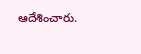ఆదేశించారు.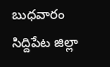బుధవారం సిద్దిపేట జిల్లా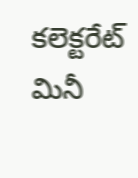కలెక్టరేట్ మినీ